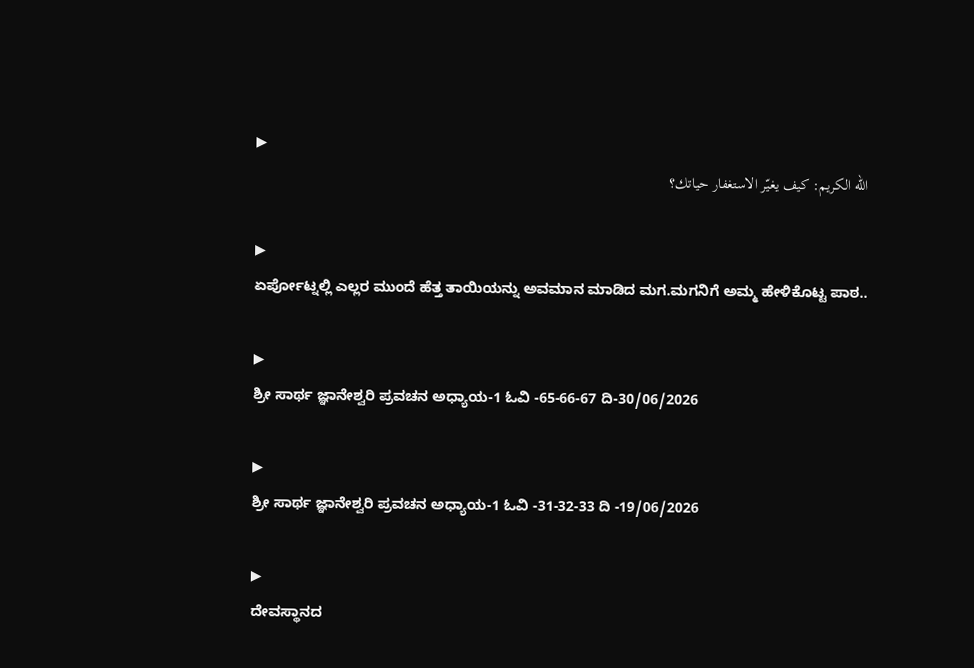▶
الله الكريم: كيف يغيّر الاستغفار حياتك؟

▶
ಏರ್ಪೋಟ್ನಲ್ಲಿ ಎಲ್ಲರ ಮುಂದೆ ಹೆತ್ತ ತಾಯಿಯನ್ನು ಅವಮಾನ ಮಾಡಿದ ಮಗ.ಮಗನಿಗೆ ಅಮ್ಮ ಹೇಳಿಕೊಟ್ಟ ಪಾಠ..

▶
ಶ್ರೀ ಸಾರ್ಥ ಜ್ಞಾನೇಶ್ವರಿ ಪ್ರವಚನ ಅಧ್ಯಾಯ-1 ಓವಿ -65-66-67 ದಿ-30/06/2026

▶
ಶ್ರೀ ಸಾರ್ಥ ಜ್ಞಾನೇಶ್ವರಿ ಪ್ರವಚನ ಅಧ್ಯಾಯ-1 ಓವಿ -31-32-33 ದಿ -19/06/2026

▶
ದೇವಸ್ಥಾನದ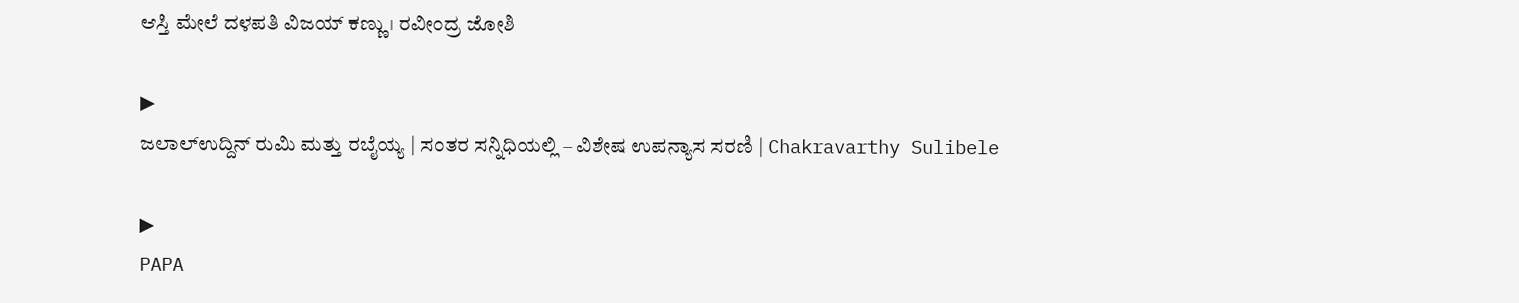ಆಸ್ತಿ ಮೇಲೆ ದಳಪತಿ ವಿಜಯ್ ಕಣ್ಣು। ರವೀಂದ್ರ ಜೋಶಿ

▶
ಜಲಾಲ್ಉದ್ದಿನ್ ರುಮಿ ಮತ್ತು ರಬೈಯ್ಯ | ಸಂತರ ಸನ್ನಿಧಿಯಲ್ಲಿ – ವಿಶೇಷ ಉಪನ್ಯಾಸ ಸರಣಿ | Chakravarthy Sulibele

▶
PAPA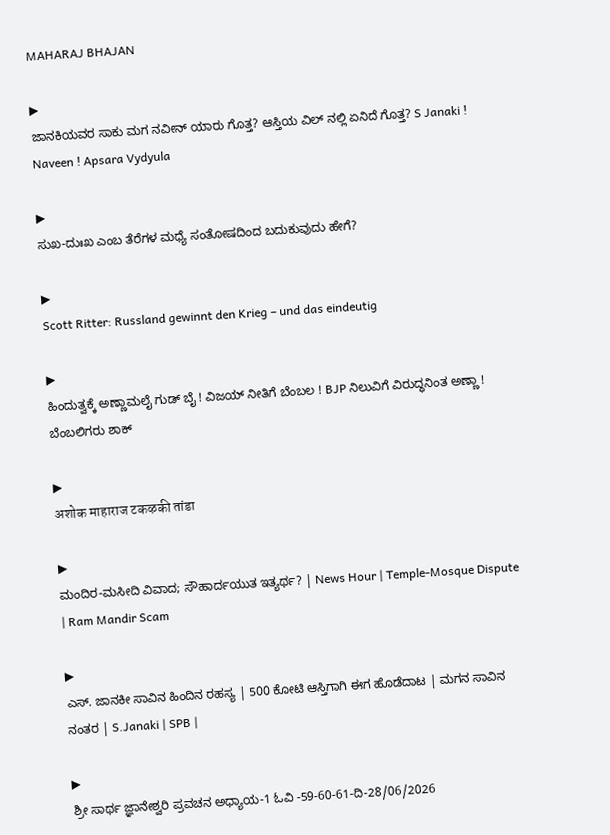MAHARAJ BHAJAN

▶
ಜಾನಕಿಯವರ ಸಾಕು ಮಗ ನವೀನ್ ಯಾರು ಗೊತ್ತ? ಆಸ್ತಿಯ ವಿಲ್ ನಲ್ಲಿ ಏನಿದೆ ಗೊತ್ತ? S Janaki ! Naveen ! Apsara Vydyula

▶
ಸುಖ-ದುಃಖ ಎಂಬ ತೆರೆಗಳ ಮಧ್ಯೆ ಸಂತೋಷದಿಂದ ಬದುಕುವುದು ಹೇಗೆ?

▶
Scott Ritter: Russland gewinnt den Krieg – und das eindeutig

▶
ಹಿಂದುತ್ವಕ್ಕೆ ಅಣ್ಣಾಮಲೈ ಗುಡ್ ಬೈ ! ವಿಜಯ್ ನೀತಿಗೆ ಬೆಂಬಲ ! BJP ನಿಲುವಿಗೆ ವಿರುದ್ಧನಿಂತ ಅಣ್ಣಾ ! ಬೆಂಬಲಿಗರು ಶಾಕ್

▶
अशोक माहाराज टकऴकी तांडा

▶
ಮಂದಿರ-ಮಸೀದಿ ವಿವಾದ; ಸೌಹಾರ್ದಯುತ ಇತ್ಯರ್ಥ? | News Hour | Temple-Mosque Dispute | Ram Mandir Scam

▶
ಎಸ್. ಜಾನಕೀ ಸಾವಿನ ಹಿಂದಿನ ರಹಸ್ಯ | 500 ಕೋಟಿ ಆಸ್ತಿಗಾಗಿ ಈಗ ಹೊಡೆದಾಟ | ಮಗನ ಸಾವಿನ ನಂತರ | S.Janaki | SPB |

▶
ಶ್ರೀ ಸಾರ್ಥ ಜ್ಞಾನೇಶ್ವರಿ ಪ್ರವಚನ ಅಧ್ಯಾಯ-1 ಓವಿ -59-60-61-ದಿ-28/06/2026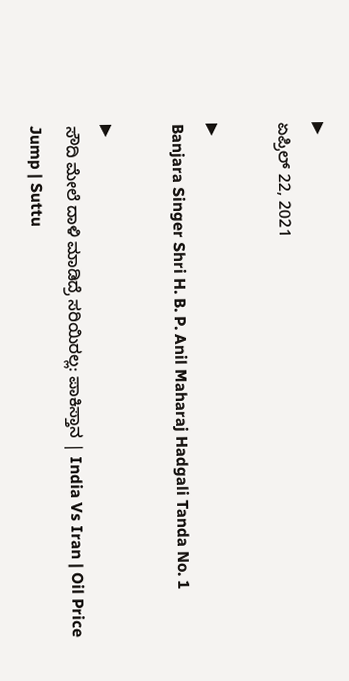▶
ಏಪ್ರಿಲ್ 22, 2021

▶
Banjara Singer Shri H. B. P. Anil Maharaj Hadgali Tanda No. 1

▶
ಸೌದಿ ಮೇಲೆ ದಾಳಿ ಮಾಡಿದ್ರೆ ಸರಿಯಿರಲ್ಲ: ಪಾಕಿಸ್ತಾನ | India Vs Iran | Oil Price Jump | Suttu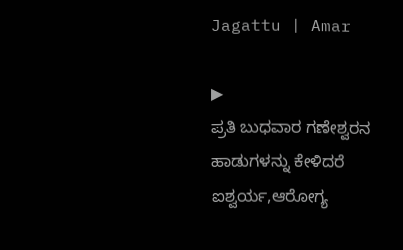Jagattu | Amar

▶
ಪ್ರತಿ ಬುಧವಾರ ಗಣೇಶ್ವರನ ಹಾಡುಗಳನ್ನು ಕೇಳಿದರೆ ಐಶ್ವರ್ಯ,ಆರೋಗ್ಯ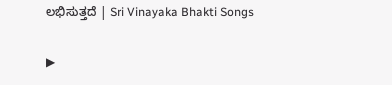ಲಭಿಸುತ್ತದೆ | Sri Vinayaka Bhakti Songs

▶